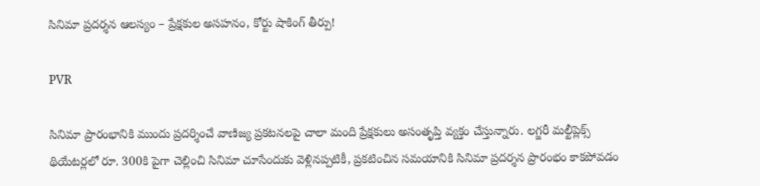సినిమా ప్రదర్శన ఆలస్యం – ప్రేక్షకుల అసహనం, కోర్టు షాకింగ్ తీర్పు!

PVR

సినిమా ప్రారంభానికి ముందు ప్రదర్శించే వాణిజ్య ప్రకటనలపై చాలా మంది ప్రేక్షకులు అసంతృప్తి వ్యక్తం చేస్తున్నారు. లగ్జరీ మల్టీప్లెక్స్ థియేటర్లలో రూ. 300కి పైగా చెల్లించి సినిమా చూసేందుకు వెళ్లినప్పటికీ, ప్రకటించిన సమయానికి సినిమా ప్రదర్శన ప్రారంభం కాకపోవడం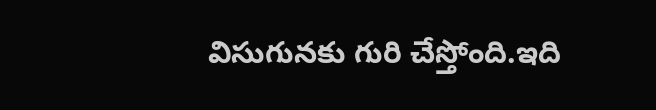విసుగునకు గురి చేస్తోంది.ఇది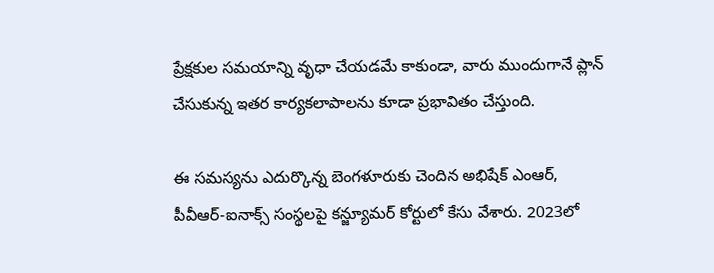ప్రేక్షకుల సమయాన్ని వృధా చేయడమే కాకుండా, వారు ముందుగానే ప్లాన్ చేసుకున్న ఇతర కార్యకలాపాలను కూడా ప్రభావితం చేస్తుంది.

ఈ సమస్యను ఎదుర్కొన్న బెంగళూరుకు చెందిన అభిషేక్ ఎంఆర్, పీవీఆర్-ఐనాక్స్ సంస్థలపై కన్జ్యూమర్ కోర్టులో కేసు వేశారు. 2023లో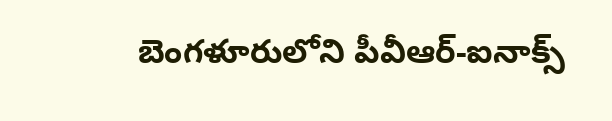బెంగళూరులోని పీవీఆర్-ఐనాక్స్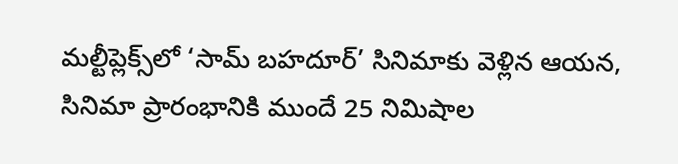మల్టీప్లెక్స్‌లో ‘సామ్ బహదూర్’ సినిమాకు వెళ్లిన ఆయన, సినిమా ప్రారంభానికి ముందే 25 నిమిషాల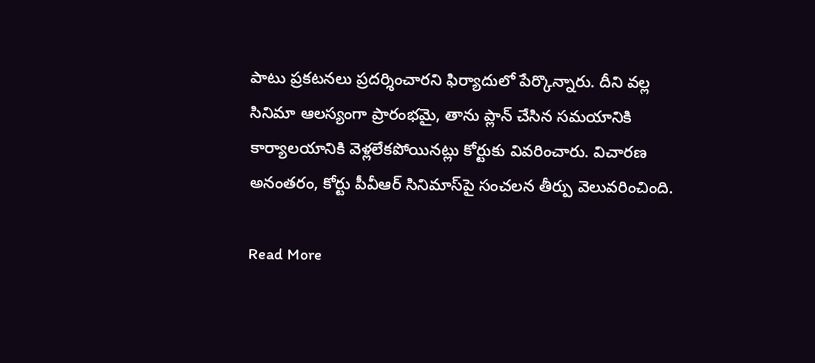పాటు ప్రకటనలు ప్రదర్శించారని ఫిర్యాదులో పేర్కొన్నారు. దీని వల్ల సినిమా ఆలస్యంగా ప్రారంభమై, తాను ప్లాన్ చేసిన సమయానికి కార్యాలయానికి వెళ్లలేకపోయినట్లు కోర్టుకు వివరించారు. విచారణ అనంతరం, కోర్టు పీవీఆర్ సినిమాస్‌పై సంచలన తీర్పు వెలువరించింది.

Read More